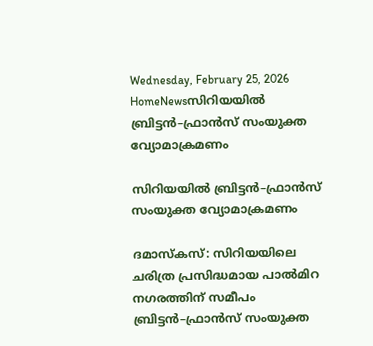Wednesday, February 25, 2026
HomeNewsസിറിയയിൽ ബ്രിട്ടൻ–ഫ്രാൻസ് സംയുക്ത വ്യോമാക്രമണം

സിറിയയിൽ ബ്രിട്ടൻ–ഫ്രാൻസ് സംയുക്ത വ്യോമാക്രമണം

ദമാസ്കസ്: സിറിയയിലെ ചരിത്ര പ്രസിദ്ധമായ പാൽമിറ നഗരത്തിന് സമീപം ബ്രിട്ടൻ–ഫ്രാൻസ് സംയുക്ത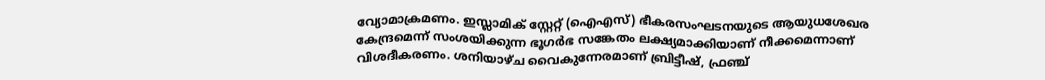വ്യോമാക്രമണം. ഇസ്ലാമിക് സ്റ്റേറ്റ് (ഐഎസ്) ഭീകരസംഘടനയുടെ ആയുധശേഖര കേന്ദ്രമെന്ന് സംശയിക്കുന്ന ഭൂഗർഭ സങ്കേതം ലക്ഷ്യമാക്കിയാണ് നീക്കമെന്നാണ് വിശദീകരണം. ശനിയാഴ്ച വൈകുന്നേരമാണ് ബ്രിട്ടീഷ്, ഫ്രഞ്ച്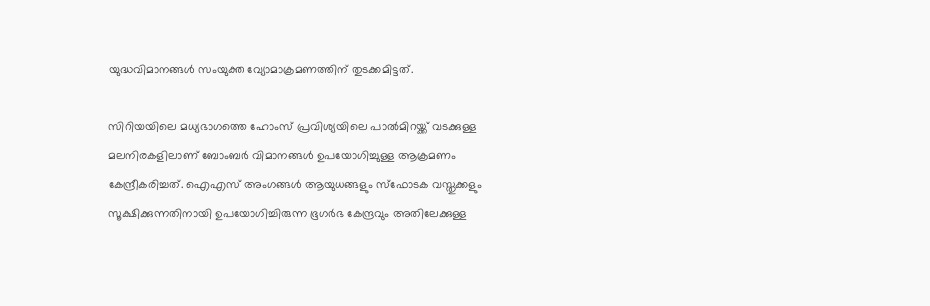യുദ്ധവിമാനങ്ങൾ സംയുക്ത വ്യോമാക്രമണത്തിന് തുടക്കമിട്ടത്.

സിറിയയിലെ മധ്യഭാഗത്തെ ഹോംസ് പ്രവിശ്യയിലെ പാൽമിറയ്ക്ക് വടക്കുള്ള മലനിരകളിലാണ് ബോംബർ വിമാനങ്ങൾ ഉപയോഗിച്ചുള്ള ആക്രമണം കേന്ദ്രീകരിച്ചത്. ഐഎസ് അംഗങ്ങൾ ആയുധങ്ങളും സ്ഫോടക വസ്തുക്കളും സൂക്ഷിക്കുന്നതിനായി ഉപയോഗിച്ചിരുന്ന ഭൂഗർഭ കേന്ദ്രവും അതിലേക്കുള്ള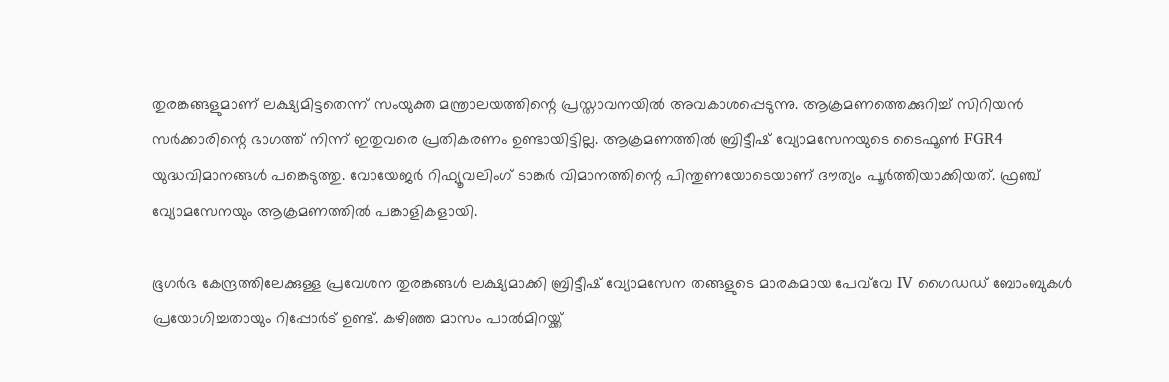തുരങ്കങ്ങളുമാണ് ലക്ഷ്യമിട്ടതെന്ന് സംയുക്ത മന്ത്രാലയത്തിന്റെ പ്രസ്താവനയിൽ അവകാശപ്പെടുന്നു. ആക്രമണത്തെക്കുറിച്ച് സിറിയൻ സർക്കാരിന്റെ ഭാഗത്ത് നിന്ന് ഇതുവരെ പ്രതികരണം ഉണ്ടായിട്ടില്ല. ആക്രമണത്തിൽ ബ്രിട്ടീഷ് വ്യോമസേനയുടെ ടൈഫൂൺ FGR4 യുദ്ധവിമാനങ്ങൾ പങ്കെടുത്തു. വോയേജർ റിഫ്യൂവലിംഗ് ടാങ്കർ വിമാനത്തിന്റെ പിന്തുണയോടെയാണ് ദൗത്യം പൂർത്തിയാക്കിയത്. ഫ്രഞ്ച് വ്യോമസേനയും ആക്രമണത്തിൽ പങ്കാളികളായി.

ഭൂഗർഭ കേന്ദ്രത്തിലേക്കുള്ള പ്രവേശന തുരങ്കങ്ങൾ ലക്ഷ്യമാക്കി ബ്രിട്ടീഷ് വ്യോമസേന തങ്ങളുടെ മാരകമായ പേവ്‌വേ IV ഗൈഡഡ് ബോംബുകൾ പ്രയോഗിച്ചതായും റിപ്പോർട് ഉണ്ട്. കഴിഞ്ഞ മാസം പാൽമിറയ്ക്ക്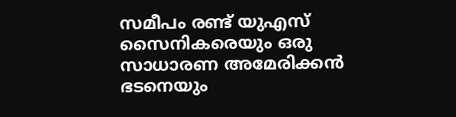സമീപം രണ്ട് യുഎസ് സൈനികരെയും ഒരു സാധാരണ അമേരിക്കൻ ഭടനെയും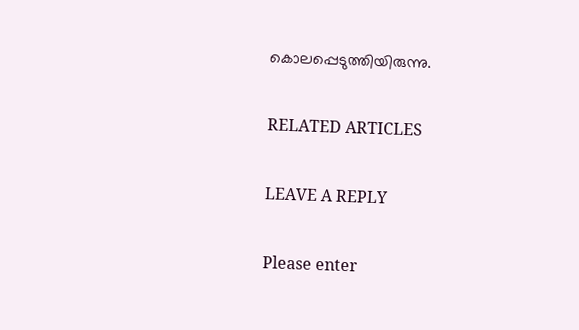കൊലപ്പെടുത്തിയിരുന്നു.

RELATED ARTICLES

LEAVE A REPLY

Please enter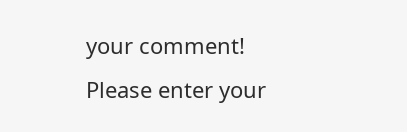your comment!
Please enter your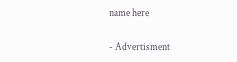name here

- Advertisment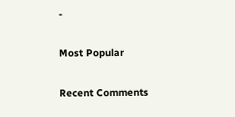-

Most Popular

Recent Comments